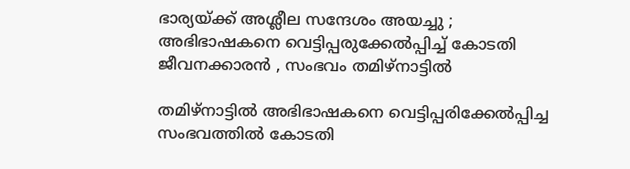ഭാര്യയ്ക്ക് അശ്ലീല സന്ദേശം അയച്ചു ; അഭിഭാഷകനെ വെട്ടിപ്പരുക്കേൽപ്പിച്ച് കോടതി ജീവനക്കാരൻ , സംഭവം തമിഴ്നാട്ടിൽ

തമിഴ്നാട്ടിൽ അഭിഭാഷകനെ വെട്ടിപ്പരിക്കേൽപ്പിച്ച സംഭവത്തിൽ കോടതി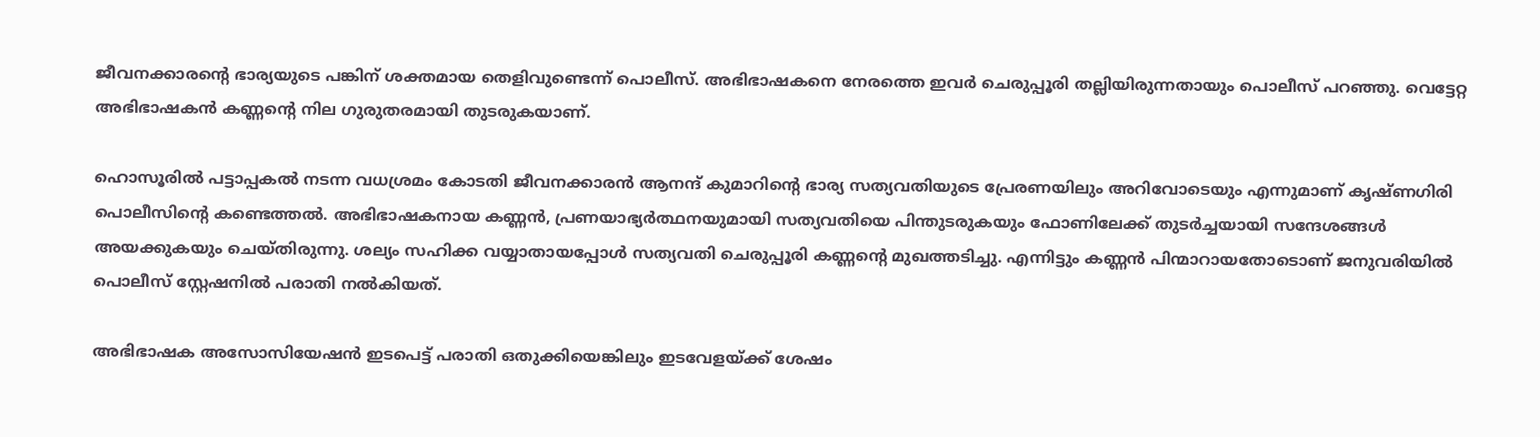ജീവനക്കാരന്റെ ഭാര്യയുടെ പങ്കിന് ശക്തമായ തെളിവുണ്ടെന്ന് പൊലീസ്. അഭിഭാഷകനെ നേരത്തെ ഇവർ ചെരുപ്പൂരി തല്ലിയിരുന്നതായും പൊലീസ് പറഞ്ഞു. വെട്ടേറ്റ അഭിഭാഷകൻ കണ്ണന്റെ നില ഗുരുതരമായി തുടരുകയാണ്.

ഹൊസൂരിൽ പട്ടാപ്പകൽ നടന്ന വധശ്രമം കോടതി ജീവനക്കാരൻ ആനന്ദ് കുമാറിന്റെ ഭാര്യ സത്യവതിയുടെ പ്രേരണയിലും അറിവോടെയും എന്നുമാണ് കൃഷ്ണഗിരി പൊലീസിന്റെ കണ്ടെത്തൽ. അഭിഭാഷകനായ കണ്ണൻ, പ്രണയാഭ്യർത്ഥനയുമായി സത്യവതിയെ പിന്തുടരുകയും ഫോണിലേക്ക് തുടർച്ചയായി സന്ദേശങ്ങൾ അയക്കുകയും ചെയ്തിരുന്നു. ശല്യം സഹിക്ക വയ്യാതായപ്പോൾ സത്യവതി ചെരുപ്പൂരി കണ്ണന്റെ മുഖത്തടിച്ചു. എന്നിട്ടും കണ്ണൻ പിന്മാറായതോടൊണ് ജനുവരിയിൽ പൊലീസ് സ്റ്റേഷനിൽ പരാതി നൽകിയത്.

അഭിഭാഷക അസോസിയേഷൻ ഇടപെട്ട് പരാതി ഒതുക്കിയെങ്കിലും ഇടവേളയ്ക്ക് ശേഷം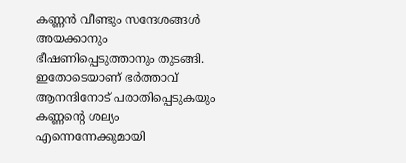കണ്ണൻ വീണ്ടും സന്ദേശങ്ങൾ അയക്കാനും ഭീഷണിപ്പെടുത്താനും തുടങ്ങി. ഇതോടെയാണ് ഭർത്താവ് ആനന്ദിനോട് പരാതിപ്പെടുകയും കണ്ണന്റെ ശല്യം എന്നെന്നേക്കുമായി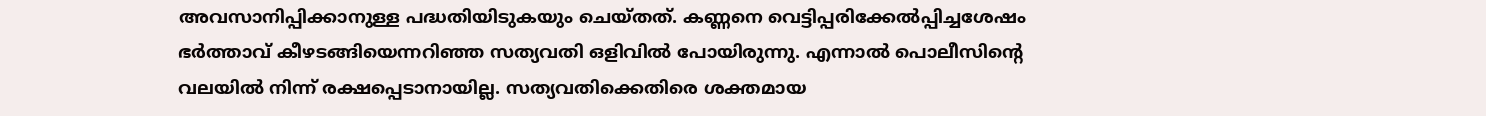അവസാനിപ്പിക്കാനുള്ള പദ്ധതിയിടുകയും ചെയ്തത്. കണ്ണനെ വെട്ടിപ്പരിക്കേൽപ്പിച്ചശേഷം ഭർത്താവ് കീഴടങ്ങിയെന്നറിഞ്ഞ സത്യവതി ഒളിവിൽ പോയിരുന്നു. എന്നാൽ പൊലീസിന്റെ വലയിൽ നിന്ന് രക്ഷപ്പെടാനായില്ല. സത്യവതിക്കെതിരെ ശക്തമായ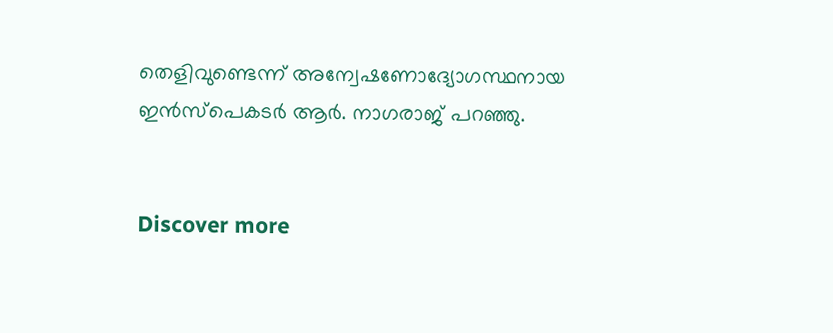തെളിവുണ്ടെന്ന് അന്വേഷണോദ്യോഗസ്ഥനായ ഇൻസ്പെകടർ ആർ. നാഗരാജ് പറഞ്ഞു.


Discover more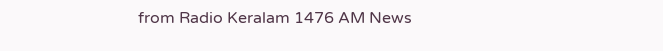from Radio Keralam 1476 AM News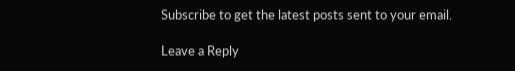Subscribe to get the latest posts sent to your email.

Leave a Reply